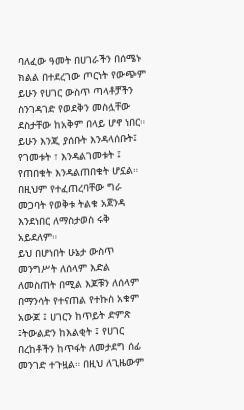ባለፈው ዓመት በሀገራችን በሰሜኑ ክልል በተደረገው ጦርነት የውጭም ይሁን የሀገር ውስጥ ጣላቶቻችን ስንገዳገድ የወደቅን መስሏቸው ደስታቸው ከአቅም በላይ ሆኖ ነበር። ይሁን እንጂ ያሰቡት እንዳላሰቡት፤ የገመቱት ፣ እንዳልገመቱት ፤ የጠበቁት እንዳልጠበቁት ሆኗል። በዚህም የተፈጠረባቸው ግራ መጋባት የወቅቱ ትልቁ አጀንዳ እንደነበር ለማስታወስ ሩቅ አይደለም።
ይህ በሆነበት ሁኔታ ውስጥ መንግሥት ለሰላም እድል ለመስጠት በሚል እጆቹን ለሰላም በማንሳት የተናጠል የተኩስ አቁም አውጆ ፤ ሀገርን ከጥይት ድምጽ ፤ትውልድን ከእልቂት ፤ የሀገር በረከቶችን ከጥፋት ለመታደግ ሰፊ መንገድ ተጉዟል። በዚህ ለጊዜውም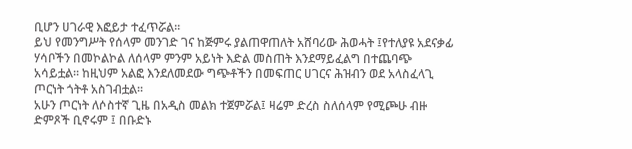ቢሆን ሀገራዊ እፎይታ ተፈጥሯል።
ይህ የመንግሥት የሰላም መንገድ ገና ከጅምሩ ያልጠዋጠለት አሸባሪው ሕወሓት ፤የተለያዩ አደናቃፊ ሃሳቦችን በመኮልኮል ለሰላም ምንም አይነት እድል መስጠት እንደማይፈልግ በተጨባጭ አሳይቷል። ከዚህም አልፎ እንደለመደው ግጭቶችን በመፍጠር ሀገርና ሕዝብን ወደ አላስፈላጊ ጦርነት ጎትቶ አስገብቷል።
አሁን ጦርነት ለሶስተኛ ጊዜ በአዲስ መልክ ተጀምሯል፤ ዛሬም ድረስ ስለሰላም የሚጮሁ ብዙ ድምጾች ቢኖሩም ፤ በቡድኑ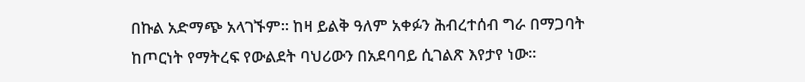በኩል አድማጭ አላገኙም። ከዛ ይልቅ ዓለም አቀፉን ሕብረተሰብ ግራ በማጋባት ከጦርነት የማትረፍ የውልደት ባህሪውን በአደባባይ ሲገልጽ እየታየ ነው።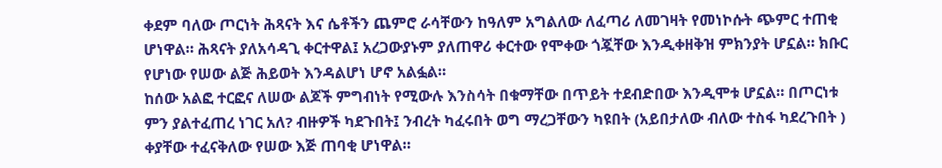ቀደም ባለው ጦርነት ሕጻናት እና ሴቶችን ጨምሮ ራሳቸውን ከዓለም አግልለው ለፈጣሪ ለመገዛት የመነኮሱት ጭምር ተጠቂ ሆነዋል። ሕጻናት ያለአሳዳጊ ቀርተዋል፤ አረጋውያኑም ያለጠዋሪ ቀርተው የሞቀው ጎጇቸው እንዲቀዘቅዝ ምክንያት ሆኗል። ክቡር የሆነው የሠው ልጅ ሕይወት እንዳልሆነ ሆኖ አልፏል።
ከሰው አልፎ ተርፎና ለሠው ልጆች ምግብነት የሚውሉ እንስሳት በቁማቸው በጥይት ተደብድበው እንዲሞቱ ሆኗል። በጦርነቱ ምን ያልተፈጠረ ነገር አለ? ብዙዎች ካደጉበት፤ ንብረት ካፈሩበት ወግ ማረጋቸውን ካዩበት (አይበታለው ብለው ተስፋ ካደረጉበት ) ቀያቸው ተፈናቅለው የሠው እጅ ጠባቂ ሆነዋል።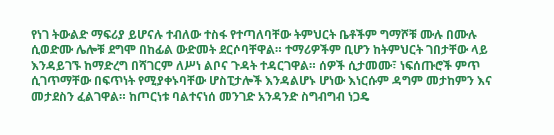የነገ ትውልድ ማፍሪያ ይሆናሉ ተብለው ተስፋ የተጣለባቸው ትምህርት ቤቶችም ግማሾቹ ሙሉ በሙሉ ሲወድሙ ሌሎቹ ደግሞ በከፊል ውድመት ደርሶባቸዋል። ተማሪዎችም ቢሆን ከትምህርት ገበታቸው ላይ እንዳይገኙ ከማድረግ በሻገርም ለሥነ ልቦና ጉዳት ተዳርገዋል። ሰዎች ሲታመሙ፣ ነፍሰጡሮች ምጥ ሲገጥማቸው በፍጥነት የሚያቀኑባቸው ሆስፒታሎች እንዳልሆኑ ሆነው እነርሱም ዳግም መታከምን እና መታደስን ፈልገዋል። ከጦርነቱ ባልተናነሰ መንገድ አንዳንድ ስግብግብ ነጋዴ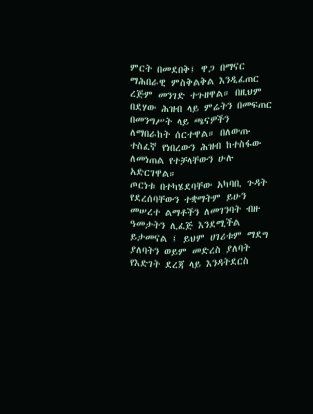ምርት በመደበቅ፤ ዋጋ በማናር ማሕበራዊ ምስቅልቅል እንዲፈጠር ረጅም መንገድ ተጉዘዋል። በዚህም በደሃው ሕዝብ ላይ ምሬትን በመፍጠር በመንግሥት ላይ ጫናዎችን ለማበራከት ሰርተዋል። በለውጡ ተስፈኛ የነበረውን ሕዝብ ከተስፋው ለመነጠል የተቻላቸውን ሁሉ አድርገዋል።
ጦርነቱ በተካሄደባቸው አካባቢ ጉዳት የደረሰባቸውን ተቋማትም ይሁን መሠረተ ልማቶችን ለመገንባት ብዙ ዓመታትን ሊፈጅ እንደሚችል ይታመናል ፤ ይህም ሀገሪቱም ማደግ ያለባትን ወይም መድረስ ያለባት የእድገት ደረጃ ላይ እንዳትደርስ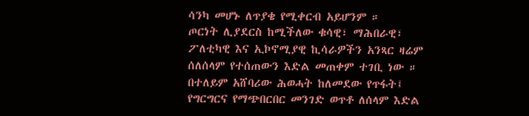ሳንካ መሆኑ ለጥያቄ የሚቀርብ አይሆንም ።
ጦርነት ሊያደርስ ከሚችለው ቁሳዊ፣ ማሕበራዊ፣ ፖለቲካዊ እና ኢኮኖሚያዊ ኪሳራዎችን አንጻር ዛሬም ሰለሰላም የተሰጠውን እድል መጠቀም ተገቢ ነው ። በተለይም አሸባሪው ሕወሓት ከለመደው የጥፋት፤ የግርግርና የማጭበርበር መንገድ ወጥቶ ለሰላም እድል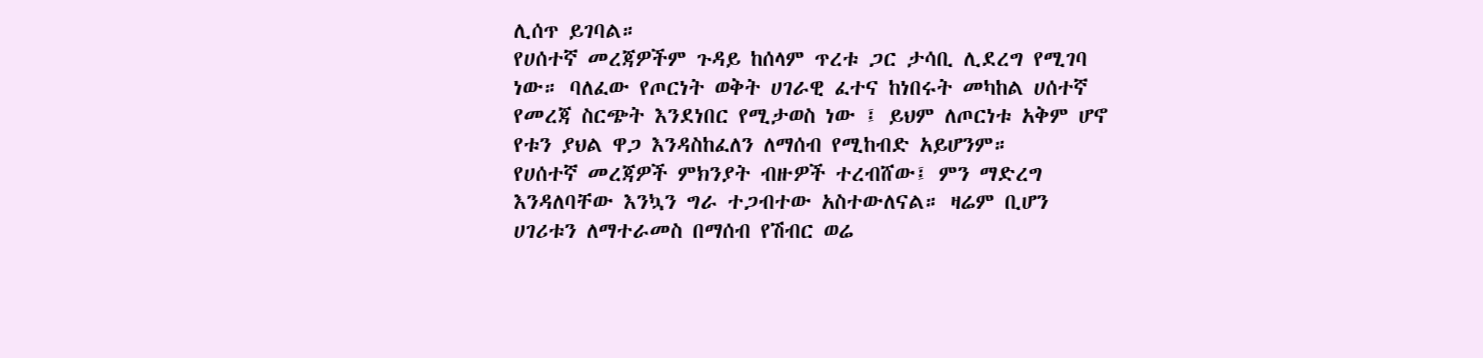ሊሰጥ ይገባል።
የሀሰተኛ መረጃዎችም ጉዳይ ከሰላም ጥረቱ ጋር ታሳቢ ሊደረግ የሚገባ ነው። ባለፈው የጦርነት ወቅት ሀገራዊ ፈተና ከነበሩት መካከል ሀሰተኛ የመረጃ ስርጭት እንደነበር የሚታወስ ነው ፤ ይህም ለጦርነቱ አቅም ሆኖ የቱን ያህል ዋጋ እንዳስከፈለን ለማሰብ የሚከብድ አይሆንም።
የሀሰተኛ መረጃዎች ምክንያት ብዙዎች ተረብሸው፤ ምን ማድረግ እንዳለባቸው እንኳን ግራ ተጋብተው አስተውለናል። ዛሬም ቢሆን ሀገሪቱን ለማተራመስ በማሰብ የሽብር ወሬ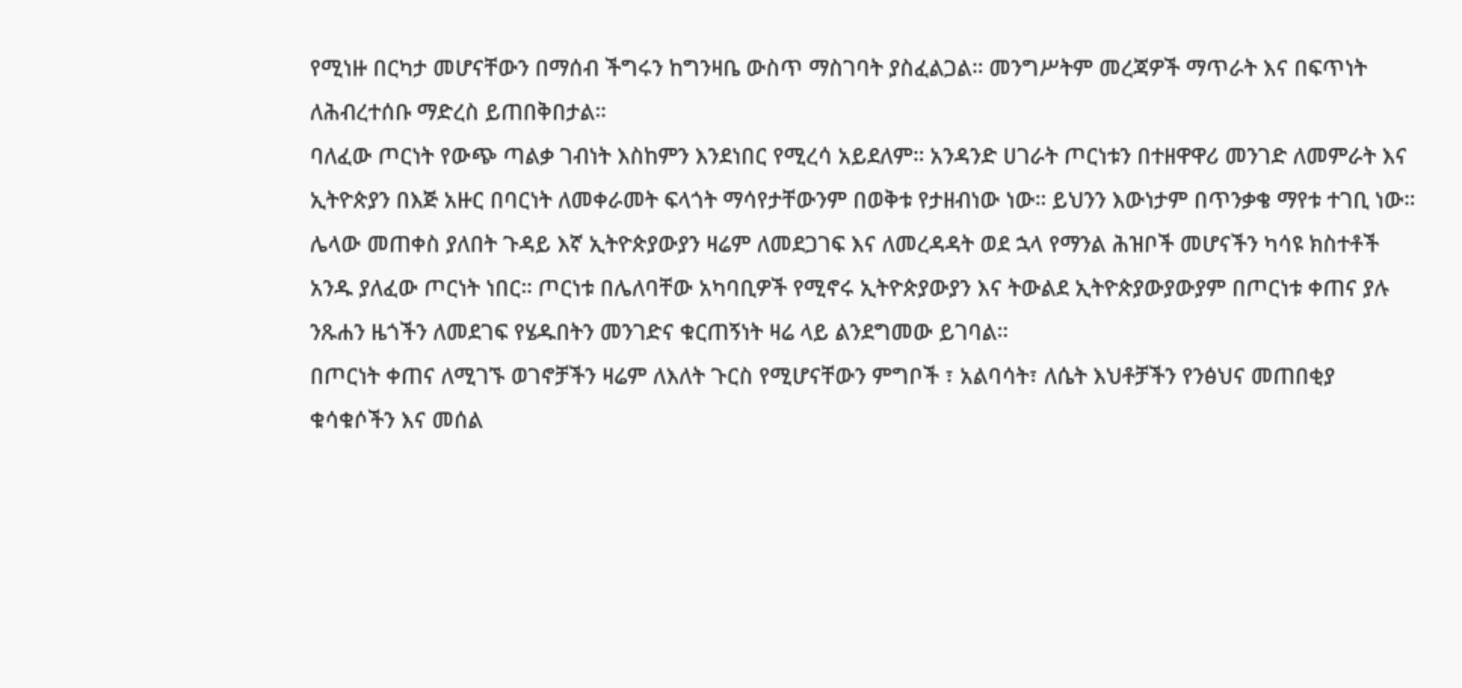የሚነዙ በርካታ መሆናቸውን በማሰብ ችግሩን ከግንዛቤ ውስጥ ማስገባት ያስፈልጋል። መንግሥትም መረጃዎች ማጥራት እና በፍጥነት ለሕብረተሰቡ ማድረስ ይጠበቅበታል።
ባለፈው ጦርነት የውጭ ጣልቃ ገብነት እስከምን እንደነበር የሚረሳ አይደለም። አንዳንድ ሀገራት ጦርነቱን በተዘዋዋሪ መንገድ ለመምራት እና ኢትዮጵያን በእጅ አዙር በባርነት ለመቀራመት ፍላጎት ማሳየታቸውንም በወቅቱ የታዘብነው ነው። ይህንን እውነታም በጥንቃቄ ማየቱ ተገቢ ነው።
ሌላው መጠቀስ ያለበት ጉዳይ እኛ ኢትዮጵያውያን ዛሬም ለመደጋገፍ እና ለመረዳዳት ወደ ኋላ የማንል ሕዝቦች መሆናችን ካሳዩ ክስተቶች አንዱ ያለፈው ጦርነት ነበር። ጦርነቱ በሌለባቸው አካባቢዎች የሚኖሩ ኢትዮጵያውያን እና ትውልደ ኢትዮጵያውያውያም በጦርነቱ ቀጠና ያሉ ንጹሐን ዜጎችን ለመደገፍ የሄዱበትን መንገድና ቁርጠኝነት ዛሬ ላይ ልንደግመው ይገባል።
በጦርነት ቀጠና ለሚገኙ ወገኖቻችን ዛሬም ለእለት ጉርስ የሚሆናቸውን ምግቦች ፣ አልባሳት፣ ለሴት እህቶቻችን የንፅህና መጠበቂያ ቁሳቁሶችን እና መሰል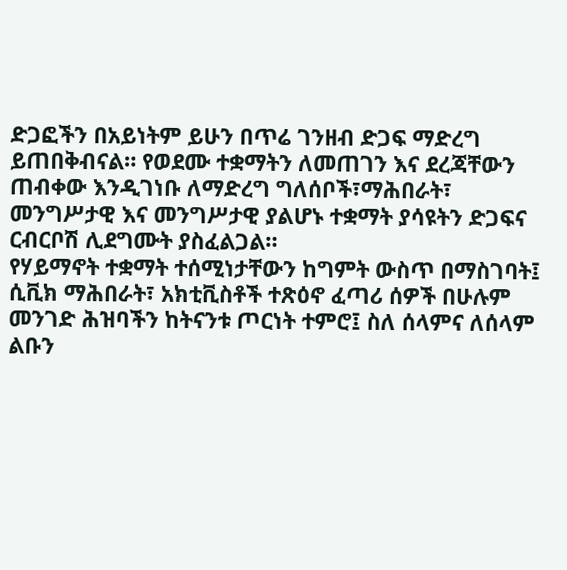ድጋፎችን በአይነትም ይሁን በጥሬ ገንዘብ ድጋፍ ማድረግ ይጠበቅብናል። የወደሙ ተቋማትን ለመጠገን እና ደረጃቸውን ጠብቀው እንዲገነቡ ለማድረግ ግለሰቦች፣ማሕበራት፣ መንግሥታዊ እና መንግሥታዊ ያልሆኑ ተቋማት ያሳዩትን ድጋፍና ርብርቦሽ ሊደግሙት ያስፈልጋል።
የሃይማኖት ተቋማት ተሰሚነታቸውን ከግምት ውስጥ በማስገባት፤ ሲቪክ ማሕበራት፣ አክቲቪስቶች ተጽዕኖ ፈጣሪ ሰዎች በሁሉም መንገድ ሕዝባችን ከትናንቱ ጦርነት ተምሮ፤ ስለ ሰላምና ለሰላም ልቡን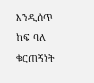እንዲሰጥ ከፍ ባለ ቁርጠኝነት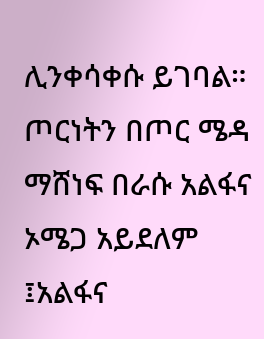ሊንቀሳቀሱ ይገባል።
ጦርነትን በጦር ሜዳ ማሸነፍ በራሱ አልፋና ኦሜጋ አይደለም ፤አልፋና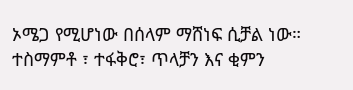ኦሜጋ የሚሆነው በሰላም ማሸነፍ ሲቻል ነው። ተስማምቶ ፣ ተፋቅሮ፣ ጥላቻን እና ቂምን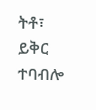ትቶ፣ ይቅር ተባብሎ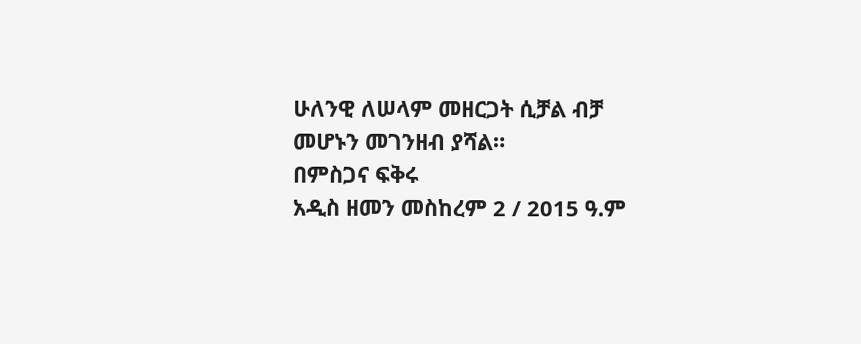ሁለንዊ ለሠላም መዘርጋት ሲቻል ብቻ መሆኑን መገንዘብ ያሻል።
በምስጋና ፍቅሩ
አዲስ ዘመን መስከረም 2 / 2015 ዓ.ም